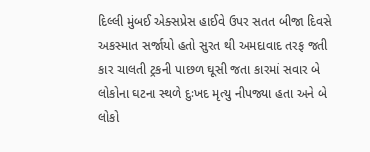દિલ્લી મુંબઈ એક્સપ્રેસ હાઈવે ઉપર સતત બીજા દિવસે અકસ્માત સર્જાયો હતો સુરત થી અમદાવાદ તરફ જતી કાર ચાલતી ટ્રકની પાછળ ઘૂસી જતા કારમાં સવાર બે લોકોના ઘટના સ્થળે દુઃખદ મૃત્યુ નીપજ્યા હતા અને બે લોકો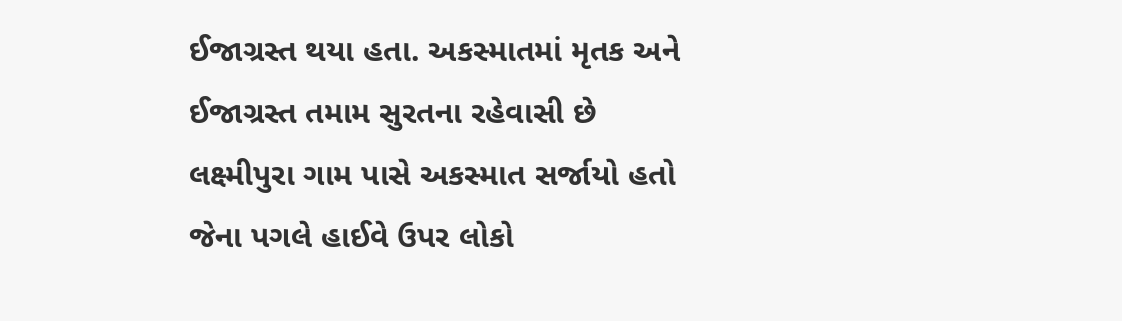ઈજાગ્રસ્ત થયા હતા. અકસ્માતમાં મૃતક અને ઈજાગ્રસ્ત તમામ સુરતના રહેવાસી છે લક્ષ્મીપુરા ગામ પાસે અકસ્માત સર્જાયો હતો જેના પગલે હાઈવે ઉપર લોકો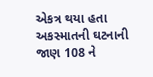એકત્ર થયા હતા અકસ્માતની ઘટનાની જાણ 108 ને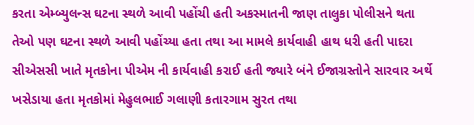કરતા એમ્બ્યુલન્સ ઘટના સ્થળે આવી પહોંચી હતી અકસ્માતની જાણ તાલુકા પોલીસને થતા તેઓ પણ ઘટના સ્થળે આવી પહોંચ્યા હતા તથા આ મામલે કાર્યવાહી હાથ ધરી હતી પાદરા સીએસસી ખાતે મૃતકોના પીએમ ની કાર્યવાહી કરાઈ હતી જ્યારે બંને ઈજાગ્રસ્તોને સારવાર અર્થે ખસેડાયા હતા મૃતકોમાં મેહુલભાઈ ગલાણી કતારગામ સુરત તથા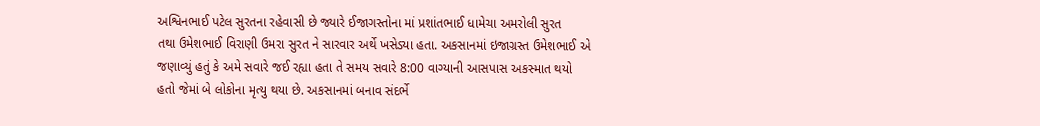અશ્વિનભાઈ પટેલ સુરતના રહેવાસી છે જ્યારે ઈજાગસ્તોના માં પ્રશાંતભાઈ ધામેચા અમરોલી સુરત
તથા ઉમેશભાઈ વિરાણી ઉમરા સુરત ને સારવાર અર્થે ખસેડ્યા હતા. અકસાનમાં ઇજાગ્રસ્ત ઉમેશભાઈ એ જણાવ્યું હતું કે અમે સવારે જઈ રહ્યા હતા તે સમય સવારે 8:00 વાગ્યાની આસપાસ અકસ્માત થયો હતો જેમાં બે લોકોના મૃત્યુ થયા છે. અકસાનમાં બનાવ સંદર્ભે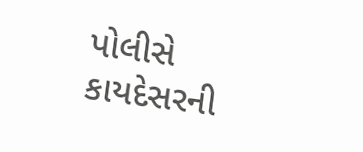પોલીસે કાયદેસરની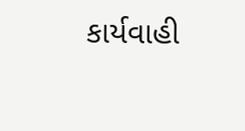કાર્યવાહી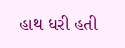હાથ ધરી હતી